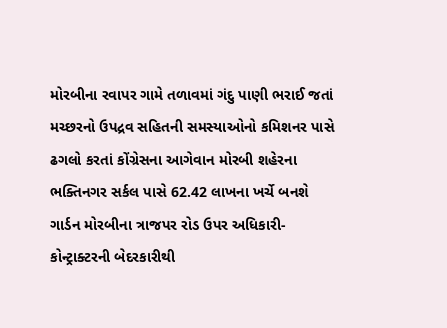મોરબીના રવાપર ગામે તળાવમાં ગંદુ પાણી ભરાઈ જતાં મચ્છરનો ઉપદ્રવ સહિતની સમસ્યાઓનો કમિશનર પાસે ઢગલો કરતાં કોંગ્રેસના આગેવાન મોરબી શહેરના ભક્તિનગર સર્કલ પાસે 62.42 લાખના ખર્ચે બનશે ગાર્ડન મોરબીના ત્રાજપર રોડ ઉપર અધિકારી-કોન્ટ્રાક્ટરની બેદરકારીથી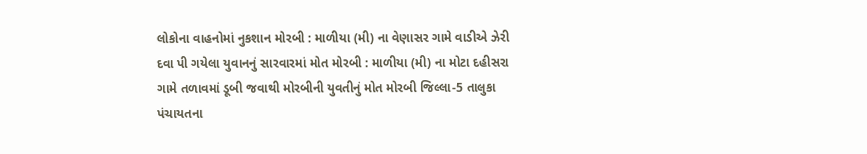લોકોના વાહનોમાં નુકશાન મોરબી : માળીયા (મી) ના વેણાસર ગામે વાડીએ ઝેરી દવા પી ગયેલા યુવાનનું સારવારમાં મોત મોરબી : માળીયા (મી) ના મોટા દહીસરા ગામે તળાવમાં ડૂબી જવાથી મોરબીની યુવતીનું મોત મોરબી જિલ્લા-5 તાલુકા પંચાયતના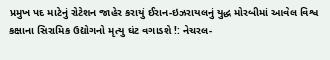પ્રમુખ પદ માટેનું રોટેશન જાહેર કરાયું ઈરાન-ઇઝરાયલનું યુદ્ધ મોરબીમાં આવેલ વિશ્વ કક્ષાના સિરામિક ઉદ્યોગનો મૃત્યુ ઘંટ વગાડશે !: નેચરલ-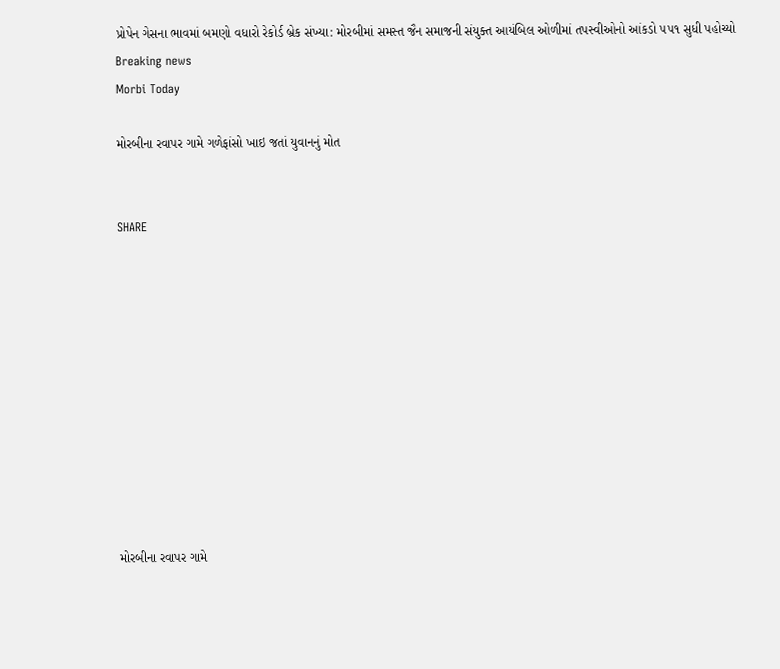પ્રોપેન ગેસના ભાવમાં બમણો વધારો રેકોર્ડ બ્રેક સંખ્યા: મોરબીમાં સમસ્ત જૈન સમાજની સંયુક્ત આયંબિલ ઓળીમાં તપસ્વીઓનો આંકડો ૫૫૧ સુધી પહોચ્યો
Breaking news
Morbi Today

મોરબીના રવાપર ગામે ગળેફાંસો ખાઇ જતાં યુવાનનું મોત


SHARE











મોરબીના રવાપર ગામે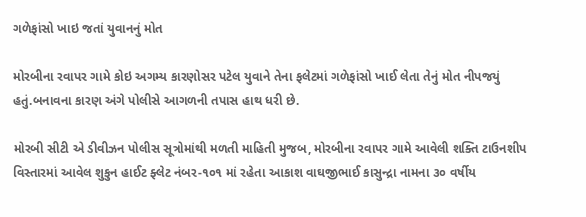ગળેફાંસો ખાઇ જતાં યુવાનનું મોત

મોરબીના રવાપર ગામે કોઇ અગમ્ય કારણોસર પટેલ યુવાને તેના ફલેટમાં ગળેફાંસો ખાઈ લેતા તેનું મોત નીપજયું હતું.બનાવના કારણ અંગે પોલીસે આગળની તપાસ હાથ ધરી છે.

મોરબી સીટી એ ડીવીઝન પોલીસ સૂત્રોમાંથી મળતી માહિતી મુજબ, મોરબીના રવાપર ગામે આવેલી શક્તિ ટાઉનશીપ વિસ્તારમાં આવેલ શુકુન હાઈટ ફ્લેટ નંબર-૧૦૧ માં રહેતા આકાશ વાઘજીભાઈ કાસુન્દ્રા નામના ૩૦ વર્ષીય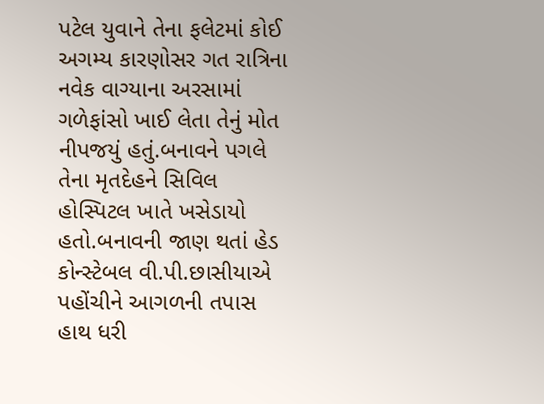પટેલ યુવાને તેના ફલેટમાં કોઈ અગમ્ય કારણોસર ગત રાત્રિના નવેક વાગ્યાના અરસામાં ગળેફાંસો ખાઈ લેતા તેનું મોત નીપજયું હતું.બનાવને પગલે તેના મૃતદેહને સિવિલ હોસ્પિટલ ખાતે ખસેડાયો હતો.બનાવની જાણ થતાં હેડ કોન્સ્ટેબલ વી.પી.છાસીયાએ પહોંચીને આગળની તપાસ હાથ ધરી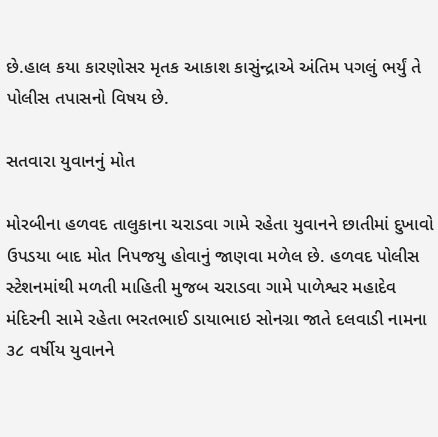છે.હાલ કયા કારણોસર મૃતક આકાશ કાસુંન્દ્રાએ અંતિમ પગલું ભર્યું તે પોલીસ તપાસનો વિષય છે.

સતવારા યુવાનનું મોત

મોરબીના હળવદ તાલુકાના ચરાડવા ગામે રહેતા યુવાનને છાતીમાં દુખાવો ઉપડયા બાદ મોત નિપજયુ હોવાનું જાણવા મળેલ છે. હળવદ પોલીસ સ્ટેશનમાંથી મળતી માહિતી મુજબ ચરાડવા ગામે પાળેશ્વર મહાદેવ મંદિરની સામે રહેતા ભરતભાઈ ડાયાભાઇ સોનગ્રા જાતે દલવાડી નામના ૩૮ વર્ષીય યુવાનને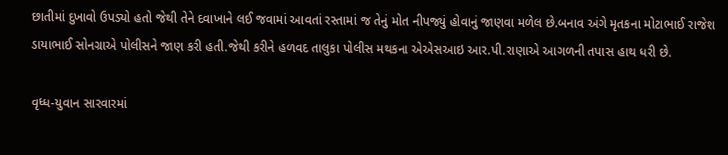છાતીમાં દુખાવો ઉપડ્યો હતો જેથી તેને દવાખાને લઈ જવામાં આવતાં રસ્તામાં જ તેનું મોત નીપજ્યું હોવાનું જાણવા મળેલ છે.બનાવ અંગે મૃતકના મોટાભાઈ રાજેશ ડાયાભાઈ સોનગ્રાએ પોલીસને જાણ કરી હતી.જેથી કરીને હળવદ તાલુકા પોલીસ મથકના એએસઆઇ આર.પી.રાણાએ આગળની તપાસ હાથ ધરી છે.

વૃધ્ધ-યુવાન સારવારમાં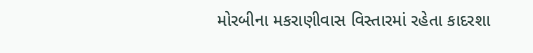મોરબીના મકરાણીવાસ વિસ્તારમાં રહેતા કાદરશા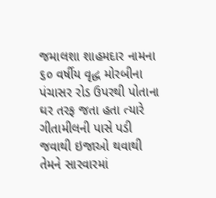જમાલશા શાહમદાર નામના ૬૦ વર્ષીય વૃદ્ધ મોરબીના પંચાસર રોડ ઉપરથી પોતાના ઘર તરફ જતા હતા ત્યારે ગીતામીલની પાસે પડી જવાથી ઇજાઓ થવાથી તેમને સારવારમાં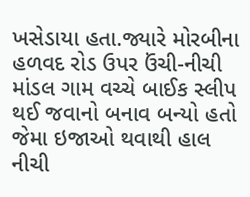ખસેડાયા હતા.જ્યારે મોરબીના હળવદ રોડ ઉપર ઉંચી-નીચી માંડલ ગામ વચ્ચે બાઈક સ્લીપ થઈ જવાનો બનાવ બન્યો હતો જેમા ઇજાઓ થવાથી હાલ નીચી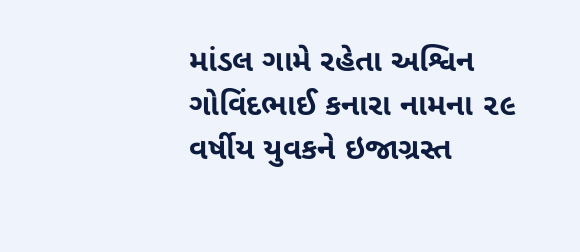માંડલ ગામે રહેતા અશ્વિન ગોવિંદભાઈ કનારા નામના ૨૯ વર્ષીય યુવકને ઇજાગ્રસ્ત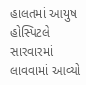હાલતમાં આયુષ હોસ્પિટલે સારવારમાં લાવવામાં આવ્યો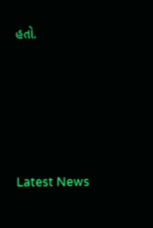હતો.






Latest News